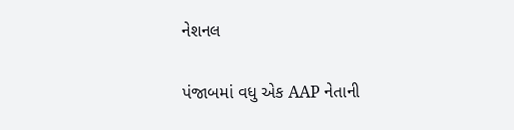નેશનલ

પંજાબમાં વધુ એક AAP નેતાની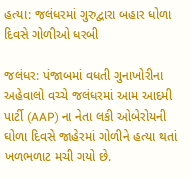હત્યા: જલંધરમાં ગુરુદ્વારા બહાર ધોળા દિવસે ગોળીઓ ધરબી

જલંધર: પંજાબમાં વધતી ગુનાખોરીના અહેવાલો વચ્ચે જલંધરમાં આમ આદમી પાર્ટી (AAP) ના નેતા લકી ઓબેરોયની ઘોળા દિવસે જાહેરમાં ગોળીને હત્યા થતાં ખળભળાટ મચી ગયો છે.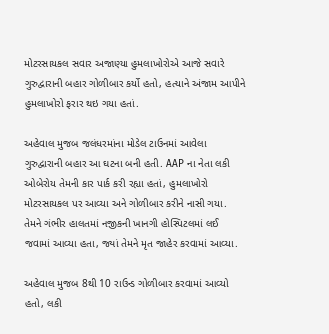મોટરસાયકલ સવાર અજાણ્યા હુમલાખોરોએ આજે સવારે ગુરુદ્વારાની બહાર ગોળીબાર કર્યો હતો, હત્યાને અંજામ આપીને હુમલાખોરો ફરાર થઇ ગયા હતાં.

અહેવાલ મુજબ જલંધરમાંના મોડેલ ટાઉનમાં આવેલા ગુરુદ્વારાની બહાર આ ઘટના બની હતી. AAP ના નેતા લકી ઓબેરોય તેમની કાર પાર્ક કરી રહ્યા હતાં, હુમલાખોરો મોટરસાયકલ પર આવ્યા અને ગોળીબાર કરીને નાસી ગયા. તેમને ગંભીર હાલતમાં નજીકની ખાનગી હોસ્પિટલમાં લઈ જવામાં આવ્યા હતા, જ્યાં તેમને મૃત જાહેર કરવામાં આવ્યા.

અહેવાલ મુજબ 8થી 10 રાઉન્ડ ગોળીબાર કરવામાં આવ્યો હતો, લકી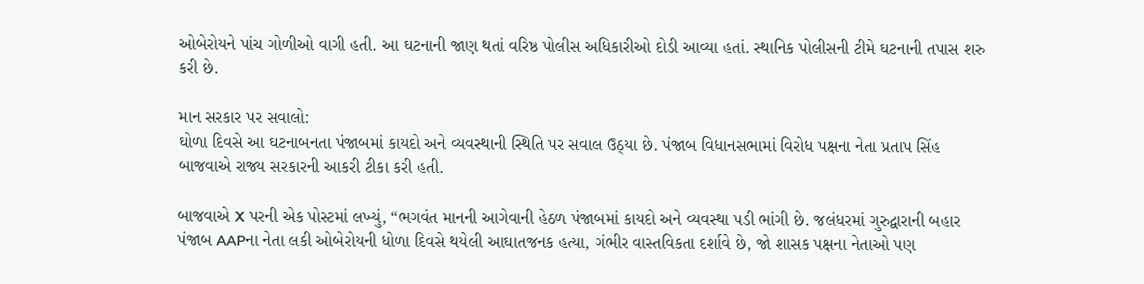ઓબેરોયને પાંચ ગોળીઓ વાગી હતી. આ ઘટનાની જાણ થતાં વરિષ્ઠ પોલીસ અધિકારીઓ દોડી આવ્યા હતાં. સ્થાનિક પોલીસની ટીમે ઘટનાની તપાસ શરુ કરી છે.

માન સરકાર પર સવાલો:
ઘોળા દિવસે આ ઘટનાબનતા પંજાબમાં કાયદો અને વ્યવસ્થાની સ્થિતિ પર સવાલ ઉઠ્યા છે. પંજાબ વિધાનસભામાં વિરોધ પક્ષના નેતા પ્રતાપ સિંહ બાજવાએ રાજ્ય સરકારની આકરી ટીકા કરી હતી.

બાજવાએ X પરની એક પોસ્ટમાં લખ્યું, “ભગવંત માનની આગેવાની હેઠળ પંજાબમાં કાયદો અને વ્યવસ્થા પડી ભાંગી છે. જલંધરમાં ગુરુદ્વારાની બહાર પંજાબ AAPના નેતા લકી ઓબેરોયની ધોળા દિવસે થયેલી આઘાતજનક હત્યા, ગંભીર વાસ્તવિકતા દર્શાવે છે, જો શાસક પક્ષના નેતાઓ પણ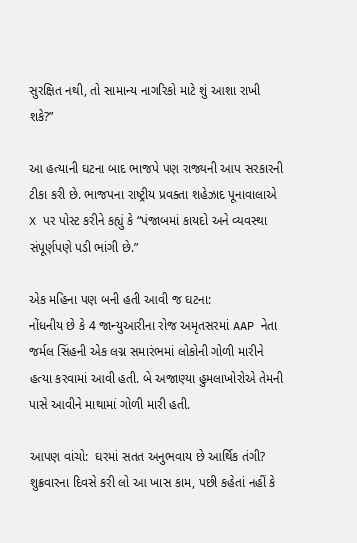સુરક્ષિત નથી, તો સામાન્ય નાગરિકો માટે શું આશા રાખી શકે?”

આ હત્યાની ઘટના બાદ ભાજપે પણ રાજ્યની આપ સરકારની ટીકા કરી છે. ભાજપના રાષ્ટ્રીય પ્રવક્તા શહેઝાદ પૂનાવાલાએ X પર પોસ્ટ કરીને કહ્યું કે “પંજાબમાં કાયદો અને વ્યવસ્થા સંપૂર્ણપણે પડી ભાંગી છે.”

એક મહિના પણ બની હતી આવી જ ઘટના:
નોંધનીય છે કે 4 જાન્યુઆરીના રોજ અમૃતસરમાં AAP નેતા જર્મલ સિંહની એક લગ્ન સમારંભમાં લોકોની ગોળી મારીને હત્યા કરવામાં આવી હતી. બે અજાણ્યા હુમલાખોરોએ તેમની પાસે આવીને માથામાં ગોળી મારી હતી.

આપણ વાંચો:  ઘરમાં સતત અનુભવાય છે આર્થિક તંગી? શુક્રવારના દિવસે કરી લો આ ખાસ કામ, પછી કહેતાં નહીં કે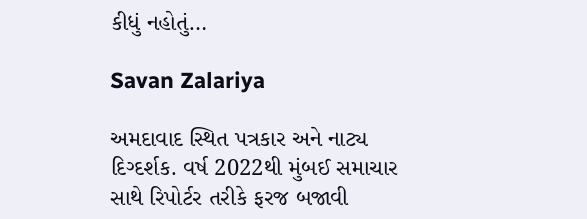કીધું નહોતું…

Savan Zalariya

અમદાવાદ સ્થિત પત્રકાર અને નાટ્ય દિગ્દર્શક. વર્ષ 2022થી મુંબઈ સમાચાર સાથે રિપોર્ટર તરીકે ફરજ બજાવી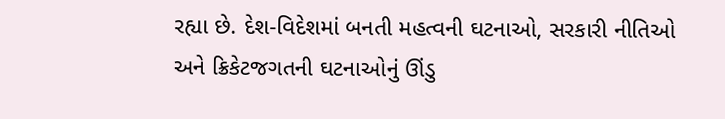રહ્યા છે. દેશ-વિદેશમાં બનતી મહત્વની ઘટનાઓ, સરકારી નીતિઓ અને ક્રિકેટજગતની ઘટનાઓનું ઊંડુ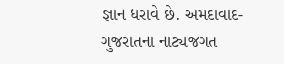જ્ઞાન ધરાવે છે. અમદાવાદ-ગુજરાતના નાટ્યજગત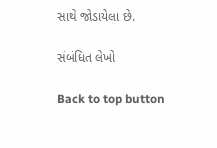સાથે જોડાયેલા છે.

સંબંધિત લેખો

Back to top button